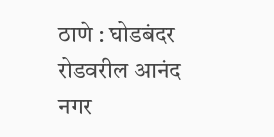ठाणे : घोडबंदर रोडवरील आनंद नगर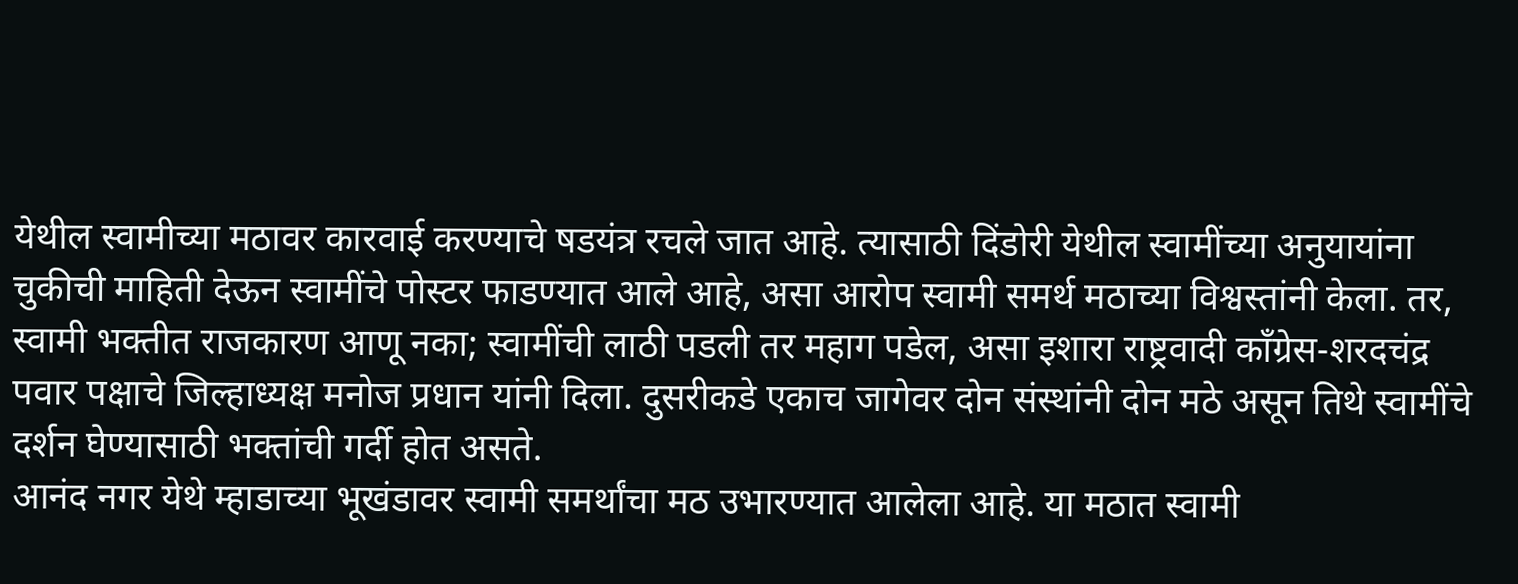येथील स्वामीच्या मठावर कारवाई करण्याचे षडयंत्र रचले जात आहे. त्यासाठी दिंडोरी येथील स्वामींच्या अनुयायांना चुकीची माहिती देऊन स्वामींचे पोस्टर फाडण्यात आले आहे, असा आरोप स्वामी समर्थ मठाच्या विश्वस्तांनी केला. तर, स्वामी भक्तीत राजकारण आणू नका; स्वामींची लाठी पडली तर महाग पडेल, असा इशारा राष्ट्रवादी काँग्रेस-शरदचंद्र पवार पक्षाचे जिल्हाध्यक्ष मनोज प्रधान यांनी दिला. दुसरीकडे एकाच जागेवर दोन संस्थांनी दोन मठे असून तिथे स्वामींचे दर्शन घेण्यासाठी भक्तांची गर्दी होत असते.
आनंद नगर येथे म्हाडाच्या भूखंडावर स्वामी समर्थांचा मठ उभारण्यात आलेला आहे. या मठात स्वामी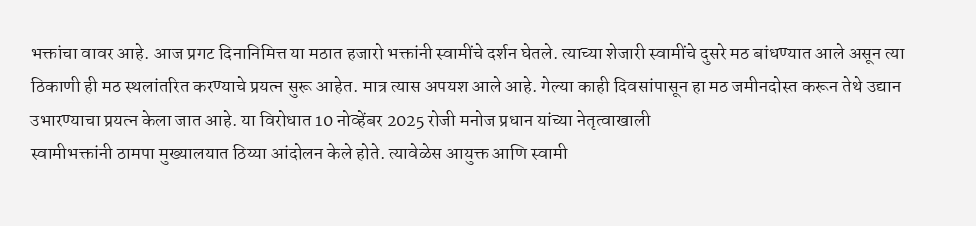भक्तांचा वावर आहे. आज प्रगट दिनानिमित्त या मठात हजारो भक्तांनी स्वामींचे दर्शन घेतले. त्याच्या शेजारी स्वामींचे दुसरे मठ बांधण्यात आले असून त्या ठिकाणी ही मठ स्थलांतरित करण्याचे प्रयत्न सुरू आहेत. मात्र त्यास अपयश आले आहे. गेल्या काही दिवसांपासून हा मठ जमीनदोस्त करून तेथे उद्यान उभारण्याचा प्रयत्न केला जात आहे. या विरोधात 10 नोव्हेंबर 2025 रोजी मनोज प्रधान यांच्या नेतृत्वाखाली
स्वामीभक्तांनी ठामपा मुख्यालयात ठिय्या आंदोलन केले होते. त्यावेळेस आयुक्त आणि स्वामी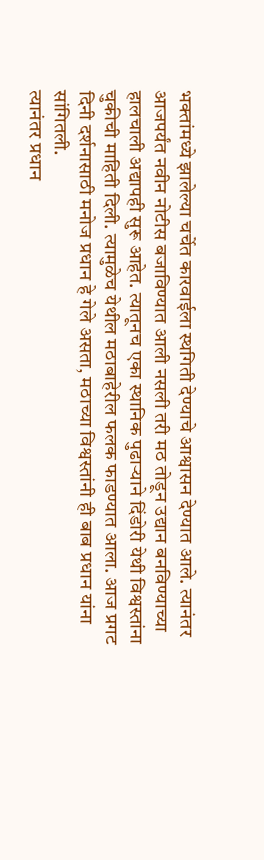भक्तांमध्ये झालेल्या चर्चेत कारवाईला स्थगिती देण्याचे आश्वासन देण्यात आले. त्यानंतर आजपर्यंत नवीन नोटीस बजाविण्यात आली नसली तरी मठ तोडून उद्यान बनविण्याच्या हालचाली अद्यापही सुरू आहेत. त्यातूनच एका स्थानिक पुढाऱ्याने दिंडोरी येथी विश्वस्तांना चुकीची माहिती दिली. त्यामुळेच येथील मठाबाहेरील फलक फाडण्यात आला. आज प्रगट दिनी दर्शनासाठी मनोज प्रधान हे गेले असता, मठाच्या विश्वस्तांनी ही बाब प्रधान यांना सांगितली.
त्यानंतर प्रधान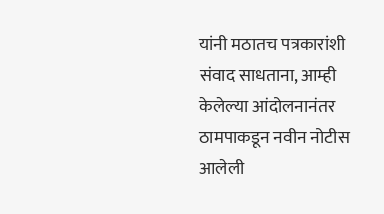यांनी मठातच पत्रकारांशी संवाद साधताना, आम्ही केलेल्या आंदोलनानंतर ठामपाकडून नवीन नोटीस आलेली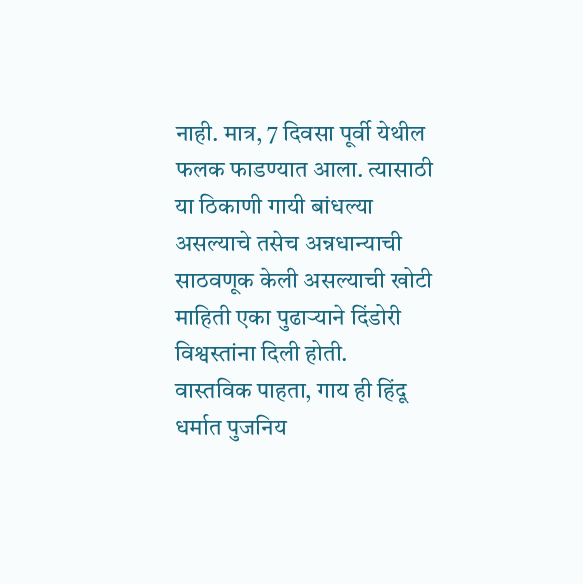नाही. मात्र, 7 दिवसा पूर्वी येथील फलक फाडण्यात आला. त्यासाठी या ठिकाणी गायी बांधल्या असल्याचे तसेच अन्नधान्याची साठवणूक केली असल्याची खोटी माहिती एका पुढाऱ्याने दिंडोरी विश्वस्तांना दिली होती.
वास्तविक पाहता, गाय ही हिंदू धर्मात पुजनिय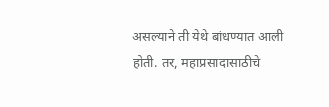असल्याने ती येथे बांधण्यात आली होती. तर, महाप्रसादासाठीचे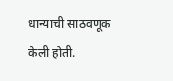धान्याची साठवणूक केली होती.